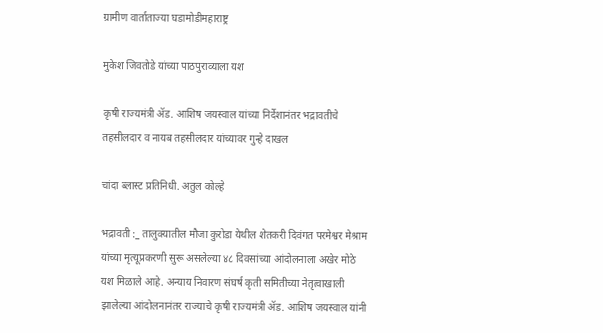ग्रामीण वार्ताताज्या घडामोडीमहाराष्ट्र

मुकेश जिवतोडे यांच्या पाठपुराव्याला यश

कृषी राज्यमंत्री ॲड. आशिष जयस्वाल यांच्या निर्देशानंतर भद्रावतीचे तहसीलदार व नायब तहसीलदार यांच्यावर गुन्हे दाखल

चांदा ब्लास्ट प्रतिनिधी. अतुल कोल्हे

भद्रावती :_ तालुक्यातील मौजा कुरोडा येथील शेतकरी दिवंगत परमेश्वर मेश्राम यांच्या मृत्यूप्रकरणी सुरू असलेल्या ४८ दिवसांच्या आंदोलनाला अखेर मोठे यश मिळाले आहे. अन्याय निवारण संघर्ष कृती समितीच्या नेतृत्वाखाली झालेल्या आंदोलनानंतर राज्याचे कृषी राज्यमंत्री ॲड. आशिष जयस्वाल यांनी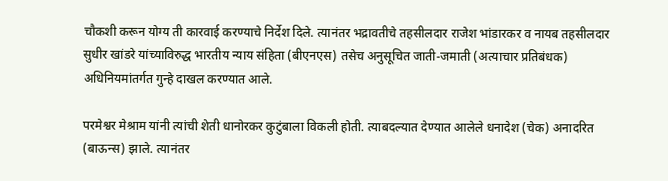चौकशी करून योग्य ती कारवाई करण्याचे निर्देश दिले. त्यानंतर भद्रावतीचे तहसीलदार राजेश भांडारकर व नायब तहसीलदार सुधीर खांडरे यांच्याविरुद्ध भारतीय न्याय संहिता (बीएनएस) तसेच अनुसूचित जाती-जमाती (अत्याचार प्रतिबंधक) अधिनियमांतर्गत गुन्हे दाखल करण्यात आले.

परमेश्वर मेश्राम यांनी त्यांची शेती धानोरकर कुटुंबाला विकली होती. त्याबदल्यात देण्यात आलेले धनादेश (चेक) अनादरित (बाऊन्स) झाले. त्यानंतर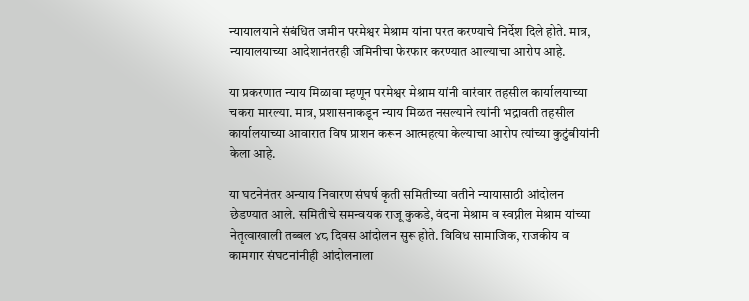न्यायालयाने संबंधित जमीन परमेश्वर मेश्राम यांना परत करण्याचे निर्देश दिले होते. मात्र, न्यायालयाच्या आदेशानंतरही जमिनीचा फेरफार करण्यात आल्याचा आरोप आहे.

या प्रकरणात न्याय मिळावा म्हणून परमेश्वर मेश्राम यांनी वारंवार तहसील कार्यालयाच्या चकरा मारल्या. मात्र, प्रशासनाकडून न्याय मिळत नसल्याने त्यांनी भद्रावती तहसील कार्यालयाच्या आवारात विष प्राशन करून आत्महत्या केल्याचा आरोप त्यांच्या कुटुंबीयांनी केला आहे.

या घटनेनंतर अन्याय निवारण संघर्ष कृती समितीच्या वतीने न्यायासाठी आंदोलन छेडण्यात आले. समितीचे समन्वयक राजू कुकडे, वंदना मेश्राम व स्वप्नील मेश्राम यांच्या नेतृत्वाखाली तब्बल ४८ दिवस आंदोलन सुरू होते. विविध सामाजिक, राजकीय व कामगार संघटनांनीही आंदोलनाला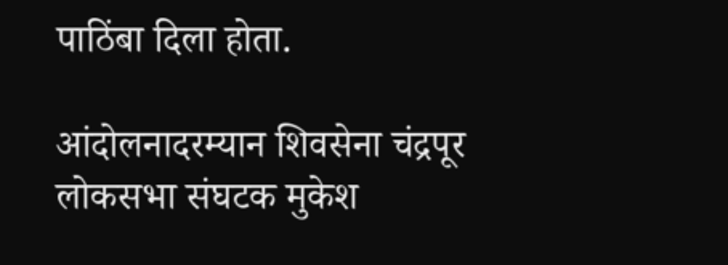पाठिंबा दिला होता.

आंदोलनादरम्यान शिवसेना चंद्रपूर लोकसभा संघटक मुकेश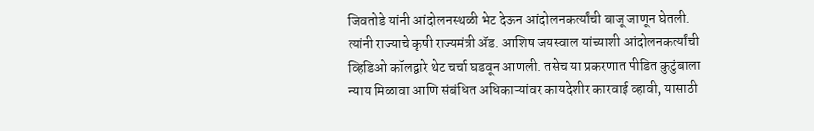जिवतोडे यांनी आंदोलनस्थळी भेट देऊन आंदोलनकर्त्यांची बाजू जाणून घेतली. त्यांनी राज्याचे कृषी राज्यमंत्री ॲड. आशिष जयस्वाल यांच्याशी आंदोलनकर्त्यांची व्हिडिओ कॉलद्वारे थेट चर्चा घडवून आणली. तसेच या प्रकरणात पीडित कुटुंबाला न्याय मिळावा आणि संबंधित अधिकाऱ्यांवर कायदेशीर कारवाई व्हावी, यासाठी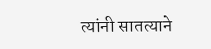त्यांनी सातत्याने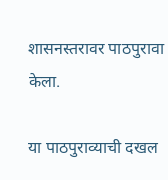शासनस्तरावर पाठपुरावा केला.

या पाठपुराव्याची दखल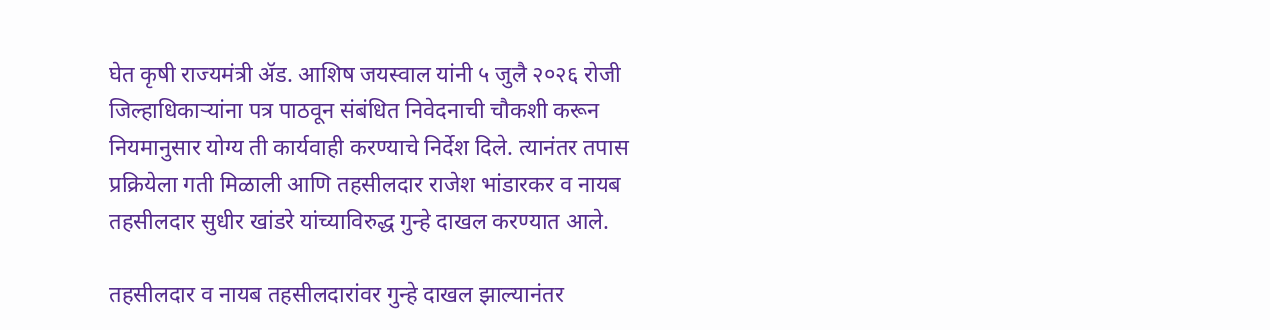घेत कृषी राज्यमंत्री ॲड. आशिष जयस्वाल यांनी ५ जुलै २०२६ रोजी जिल्हाधिकाऱ्यांना पत्र पाठवून संबंधित निवेदनाची चौकशी करून नियमानुसार योग्य ती कार्यवाही करण्याचे निर्देश दिले. त्यानंतर तपास प्रक्रियेला गती मिळाली आणि तहसीलदार राजेश भांडारकर व नायब तहसीलदार सुधीर खांडरे यांच्याविरुद्ध गुन्हे दाखल करण्यात आले.

तहसीलदार व नायब तहसीलदारांवर गुन्हे दाखल झाल्यानंतर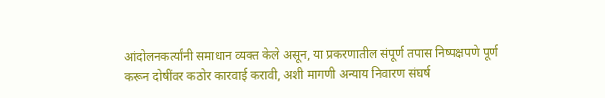आंदोलनकर्त्यांनी समाधान व्यक्त केले असून, या प्रकरणातील संपूर्ण तपास निष्पक्षपणे पूर्ण करून दोषींवर कठोर कारवाई करावी, अशी मागणी अन्याय निवारण संघर्ष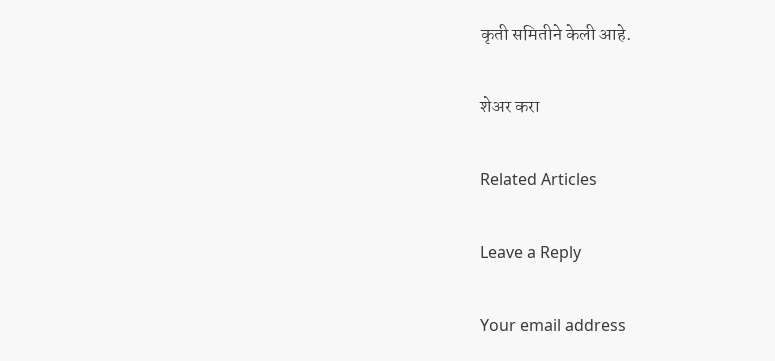कृती समितीने केली आहे.

शेअर करा

Related Articles

Leave a Reply

Your email address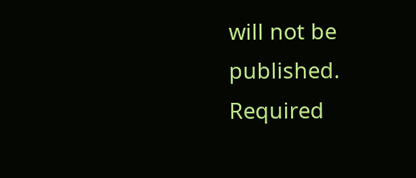will not be published. Required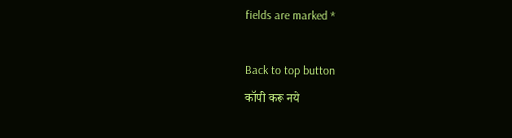fields are marked *

Back to top button
कॉपी करू नये